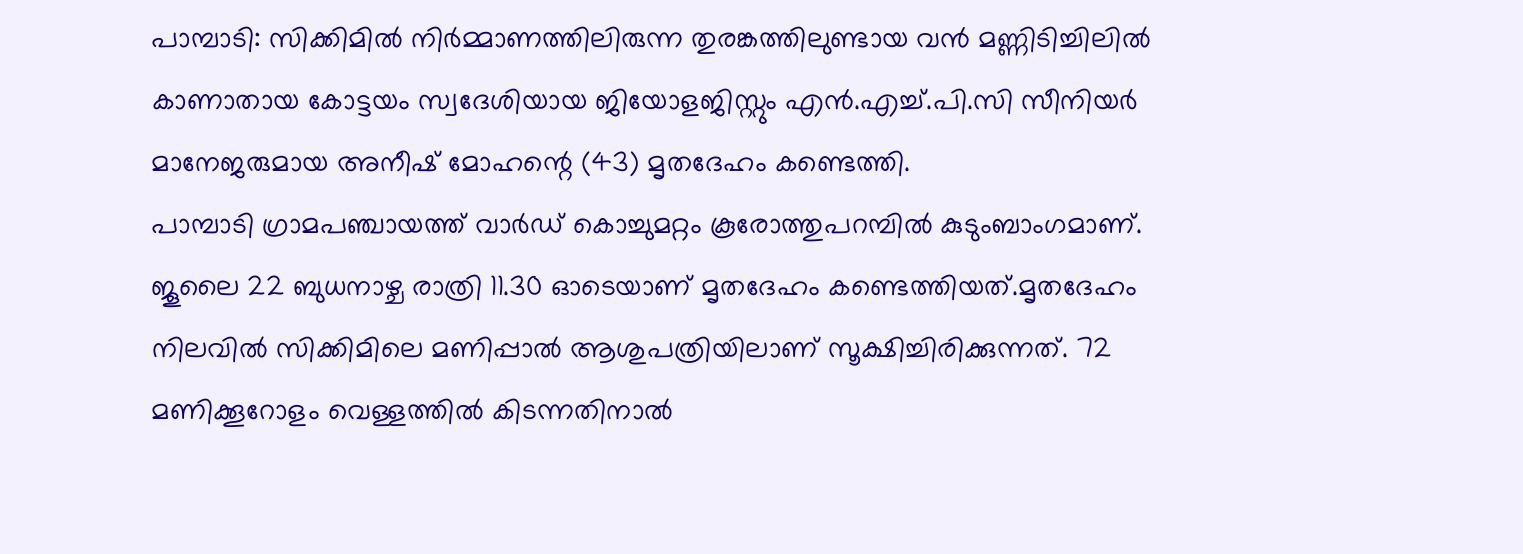പാമ്പാടി: സിക്കിമിൽ നിർമ്മാണത്തിലിരുന്ന തുരങ്കത്തിലുണ്ടായ വൻ മണ്ണിടിച്ചിലിൽ കാണാതായ കോട്ടയം സ്വദേശിയായ ജിയോളജിസ്റ്റും എൻ.എച്ച്.പി.സി സീനിയർ മാനേജരുമായ അനീഷ് മോഹന്റെ (43) മൃതദേഹം കണ്ടെത്തി.
പാമ്പാടി ഗ്രാമപഞ്ചായത്ത് വാർഡ് കൊച്ചുമറ്റം കൂരോത്തുപറമ്പിൽ കുടുംബാംഗമാണ്. ജൂലൈ 22 ബുധനാഴ്ച രാത്രി 11.30 ഓടെയാണ് മൃതദേഹം കണ്ടെത്തിയത്.മൃതദേഹം നിലവിൽ സിക്കിമിലെ മണിപ്പാൽ ആശുപത്രിയിലാണ് സൂക്ഷിച്ചിരിക്കുന്നത്. 72 മണിക്കൂറോളം വെള്ളത്തിൽ കിടന്നതിനാൽ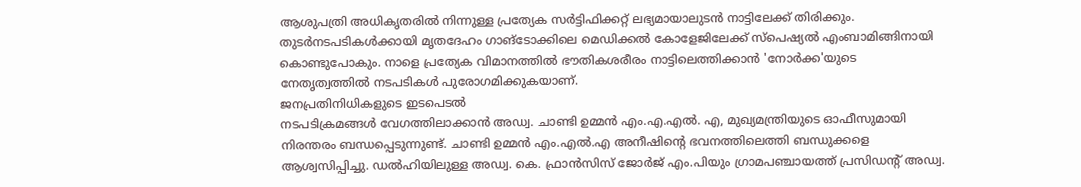ആശുപത്രി അധികൃതരിൽ നിന്നുള്ള പ്രത്യേക സർട്ടിഫിക്കറ്റ് ലഭ്യമായാലുടൻ നാട്ടിലേക്ക് തിരിക്കും. തുടർനടപടികൾക്കായി മൃതദേഹം ഗാങ്ടോക്കിലെ മെഡിക്കൽ കോളേജിലേക്ക് സ്പെഷ്യൽ എംബാമിങ്ങിനായി കൊണ്ടുപോകും. നാളെ പ്രത്യേക വിമാനത്തിൽ ഭൗതികശരീരം നാട്ടിലെത്തിക്കാൻ 'നോർക്ക'യുടെ നേതൃത്വത്തിൽ നടപടികൾ പുരോഗമിക്കുകയാണ്.
ജനപ്രതിനിധികളുടെ ഇടപെടൽ
നടപടിക്രമങ്ങൾ വേഗത്തിലാക്കാൻ അഡ്വ. ചാണ്ടി ഉമ്മൻ എം.എ.എൽ. എ, മുഖ്യമന്ത്രിയുടെ ഓഫീസുമായി നിരന്തരം ബന്ധപ്പെടുന്നുണ്ട്. ചാണ്ടി ഉമ്മൻ എം.എൽ.എ അനീഷിന്റെ ഭവനത്തിലെത്തി ബന്ധുക്കളെ ആശ്വസിപ്പിച്ചു. ഡൽഹിയിലുള്ള അഡ്വ. കെ. ഫ്രാൻസിസ് ജോർജ് എം.പിയും ഗ്രാമപഞ്ചായത്ത് പ്രസിഡന്റ് അഡ്വ.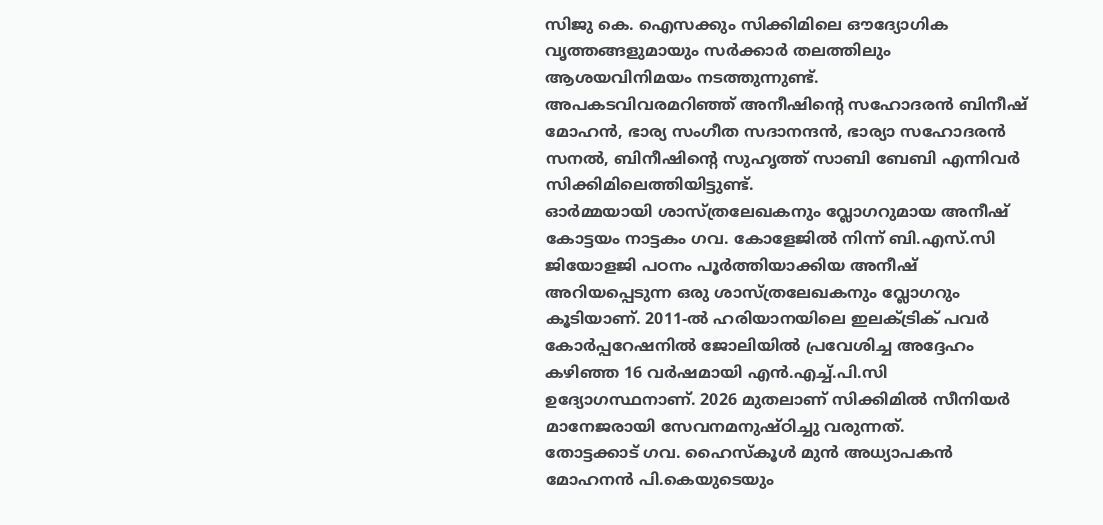സിജു കെ. ഐസക്കും സിക്കിമിലെ ഔദ്യോഗിക വൃത്തങ്ങളുമായും സർക്കാർ തലത്തിലും ആശയവിനിമയം നടത്തുന്നുണ്ട്.
അപകടവിവരമറിഞ്ഞ് അനീഷിന്റെ സഹോദരൻ ബിനീഷ് മോഹൻ, ഭാര്യ സംഗീത സദാനന്ദൻ, ഭാര്യാ സഹോദരൻ സനൽ, ബിനീഷിന്റെ സുഹൃത്ത് സാബി ബേബി എന്നിവർ സിക്കിമിലെത്തിയിട്ടുണ്ട്.
ഓർമ്മയായി ശാസ്ത്രലേഖകനും വ്ലോഗറുമായ അനീഷ്
കോട്ടയം നാട്ടകം ഗവ. കോളേജിൽ നിന്ന് ബി.എസ്.സി ജിയോളജി പഠനം പൂർത്തിയാക്കിയ അനീഷ് അറിയപ്പെടുന്ന ഒരു ശാസ്ത്രലേഖകനും വ്ലോഗറും കൂടിയാണ്. 2011-ൽ ഹരിയാനയിലെ ഇലക്ട്രിക് പവർ കോർപ്പറേഷനിൽ ജോലിയിൽ പ്രവേശിച്ച അദ്ദേഹം കഴിഞ്ഞ 16 വർഷമായി എൻ.എച്ച്.പി.സി ഉദ്യോഗസ്ഥനാണ്. 2026 മുതലാണ് സിക്കിമിൽ സീനിയർ മാനേജരായി സേവനമനുഷ്ഠിച്ചു വരുന്നത്.
തോട്ടക്കാട് ഗവ. ഹൈസ്കൂൾ മുൻ അധ്യാപകൻ മോഹനൻ പി.കെയുടെയും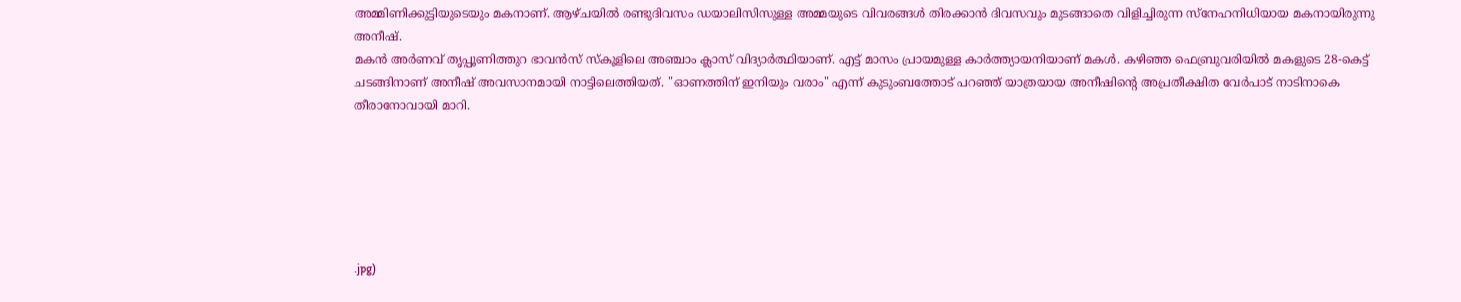അമ്മിണിക്കുട്ടിയുടെയും മകനാണ്. ആഴ്ചയിൽ രണ്ടുദിവസം ഡയാലിസിസുള്ള അമ്മയുടെ വിവരങ്ങൾ തിരക്കാൻ ദിവസവും മുടങ്ങാതെ വിളിച്ചിരുന്ന സ്നേഹനിധിയായ മകനായിരുന്നു അനീഷ്.
മകൻ അർണവ് തൃപ്പൂണിത്തുറ ഭാവൻസ് സ്കൂളിലെ അഞ്ചാം ക്ലാസ് വിദ്യാർത്ഥിയാണ്. എട്ട് മാസം പ്രായമുള്ള കാർത്ത്യായനിയാണ് മകൾ. കഴിഞ്ഞ ഫെബ്രുവരിയിൽ മകളുടെ 28-കെട്ട് ചടങ്ങിനാണ് അനീഷ് അവസാനമായി നാട്ടിലെത്തിയത്. "ഓണത്തിന് ഇനിയും വരാം" എന്ന് കുടുംബത്തോട് പറഞ്ഞ് യാത്രയായ അനീഷിന്റെ അപ്രതീക്ഷിത വേർപാട് നാടിനാകെ തീരാനോവായി മാറി.






.jpg)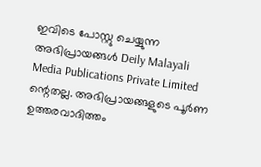ഇവിടെ പോസ്റ്റു ചെയ്യുന്ന അഭിപ്രായങ്ങൾ Deily Malayali Media Publications Private Limited ന്റെതല്ല. അഭിപ്രായങ്ങളുടെ പൂർണ ഉത്തരവാദിത്തം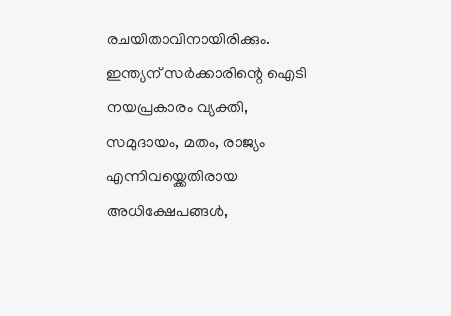രചയിതാവിനായിരിക്കും.
ഇന്ത്യന് സർക്കാരിന്റെ ഐടി നയപ്രകാരം വ്യക്തി, സമുദായം, മതം, രാജ്യം എന്നിവയ്ക്കെതിരായ അധിക്ഷേപങ്ങൾ,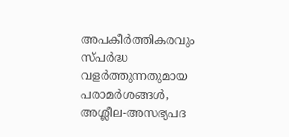അപകീർത്തികരവും സ്പർദ്ധ വളർത്തുന്നതുമായ പരാമർശങ്ങൾ, അശ്ലീല-അസഭ്യപദ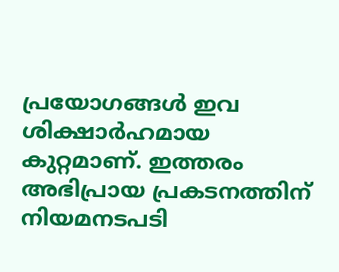പ്രയോഗങ്ങൾ ഇവ ശിക്ഷാർഹമായ കുറ്റമാണ്. ഇത്തരം അഭിപ്രായ പ്രകടനത്തിന് നിയമനടപടി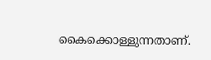കൈക്കൊള്ളുന്നതാണ്.